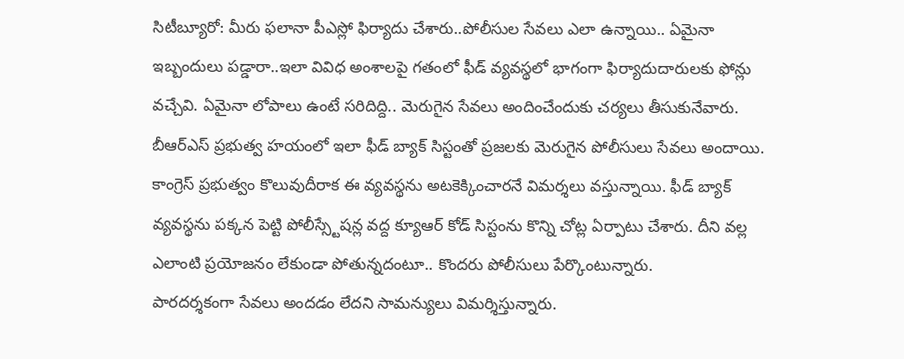సిటీబ్యూరో: మీరు ఫలానా పీఎస్లో ఫిర్యాదు చేశారు..పోలీసుల సేవలు ఎలా ఉన్నాయి.. ఏమైనా ఇబ్బందులు పడ్డారా..ఇలా వివిధ అంశాలపై గతంలో ఫీడ్ వ్యవస్థలో భాగంగా ఫిర్యాదుదారులకు ఫోన్లు వచ్చేవి. ఏమైనా లోపాలు ఉంటే సరిదిద్ది.. మెరుగైన సేవలు అందించేందుకు చర్యలు తీసుకునేవారు. బీఆర్ఎస్ ప్రభుత్వ హయంలో ఇలా ఫీడ్ బ్యాక్ సిస్టంతో ప్రజలకు మెరుగైన పోలీసులు సేవలు అందాయి.
కాంగ్రెస్ ప్రభుత్వం కొలువుదీరాక ఈ వ్యవస్థను అటకెక్కించారనే విమర్శలు వస్తున్నాయి. ఫీడ్ బ్యాక్ వ్యవస్థను పక్కన పెట్టి పోలీస్స్టేషన్ల వద్ద క్యూఆర్ కోడ్ సిస్టంను కొన్ని చోట్ల ఏర్పాటు చేశారు. దీని వల్ల ఎలాంటి ప్రయోజనం లేకుండా పోతున్నదంటూ.. కొందరు పోలీసులు పేర్కొంటున్నారు.
పారదర్శకంగా సేవలు అందడం లేదని సామన్యులు విమర్శిస్తున్నారు.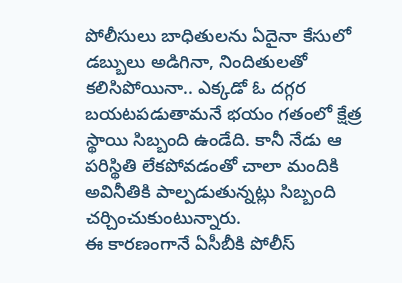పోలీసులు బాధితులను ఏదైనా కేసులో డబ్బులు అడిగినా, నిందితులతో కలిసిపోయినా.. ఎక్కడో ఓ దగ్గర బయటపడుతామనే భయం గతంలో క్షేత్ర స్థాయి సిబ్బంది ఉండేది. కానీ నేడు ఆ పరిస్థితి లేకపోవడంతో చాలా మందికి అవినీతికి పాల్పడుతున్నట్లు సిబ్బంది చర్చించుకుంటున్నారు.
ఈ కారణంగానే ఏసీబీకి పోలీస్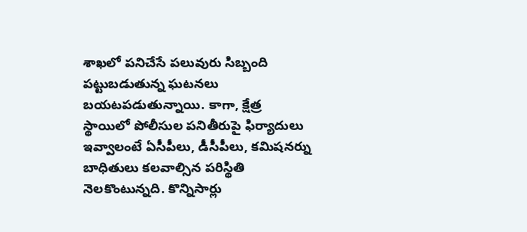శాఖలో పనిచేసే పలువురు సిబ్బంది పట్టుబడుతున్న ఘటనలు బయటపడుతున్నాయి. కాగా, క్షేత్ర స్థాయిలో పోలీసుల పనితీరుపై ఫిర్యాదులు ఇవ్వాలంటే ఏసీపీలు, డీసీపీలు, కమిషనర్ను బాధితులు కలవాల్సిన పరిస్థితి నెలకొంటున్నది. కొన్నిసార్లు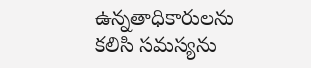ఉన్నతాధికారులను కలిసి సమస్యను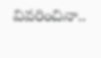వివరించినా..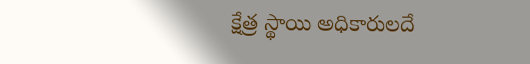క్షేత్ర స్థాయి అధికారులదే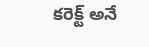కరెక్ట్ అనే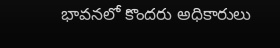భావనలో కొందరు అధికారులు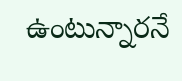ఉంటున్నారనే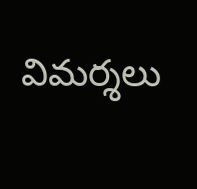విమర్శలు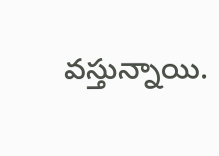వస్తున్నాయి.